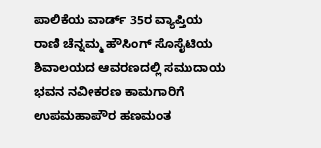ಪಾಲಿಕೆಯ ವಾರ್ಡ್ 35ರ ವ್ಯಾಪ್ತಿಯ ರಾಣಿ ಚೆನ್ನಮ್ಮ ಹೌಸಿಂಗ್ ಸೊಸೈಟಿಯ ಶಿವಾಲಯದ ಆವರಣದಲ್ಲಿ ಸಮುದಾಯ ಭವನ ನವೀಕರಣ ಕಾಮಗಾರಿಗೆ ಉಪಮಹಾಪೌರ ಹಣಮಂತ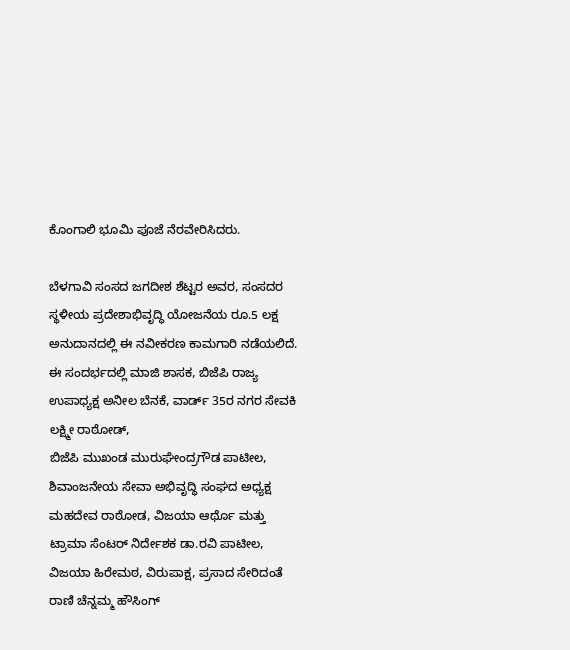ಕೊಂಗಾಲಿ ಭೂಮಿ ಪೂಜೆ ನೆರವೇರಿಸಿದರು.

ಬೆಳಗಾವಿ ಸಂಸದ ಜಗದೀಶ ಶೆಟ್ಟರ ಅವರ, ಸಂಸದರ ಸ್ಥಳೀಯ ಪ್ರದೇಶಾಭಿವೃದ್ಧಿ ಯೋಜನೆಯ ರೂ.5 ಲಕ್ಷ ಅನುದಾನದಲ್ಲಿ ಈ ನವೀಕರಣ ಕಾಮಗಾರಿ ನಡೆಯಲಿದೆ.
ಈ ಸಂದರ್ಭದಲ್ಲಿ ಮಾಜಿ ಶಾಸಕ, ಬಿಜೆಪಿ ರಾಜ್ಯ ಉಪಾಧ್ಯಕ್ಷ ಅನೀಲ ಬೆನಕೆ, ವಾರ್ಡ್ 35ರ ನಗರ ಸೇವಕಿ ಲಕ್ಷ್ಮೀ ರಾಠೋಡ್,
ಬಿಜೆಪಿ ಮುಖಂಡ ಮುರುಘೇಂದ್ರಗೌಡ ಪಾಟೀಲ, ಶಿವಾಂಜನೇಯ ಸೇವಾ ಅಭಿವೃದ್ಧಿ ಸಂಘದ ಅಧ್ಯಕ್ಷ ಮಹದೇವ ರಾಠೋಡ, ವಿಜಯಾ ಆರ್ಥೊ ಮತ್ತು ಟ್ರಾಮಾ ಸೆಂಟರ್ ನಿರ್ದೇಶಕ ಡಾ.ರವಿ ಪಾಟೀಲ, ವಿಜಯಾ ಹಿರೇಮಠ, ವಿರುಪಾಕ್ಷ, ಪ್ರಸಾದ ಸೇರಿದಂತೆ ರಾಣಿ ಚೆನ್ನಮ್ಮ ಹೌಸಿಂಗ್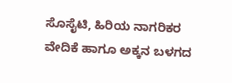ಸೊಸೈಟಿ, ಹಿರಿಯ ನಾಗರಿಕರ ವೇದಿಕೆ ಹಾಗೂ ಅಕ್ಕನ ಬಳಗದ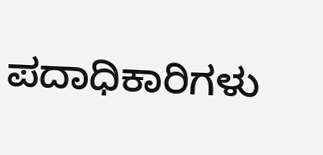ಪದಾಧಿಕಾರಿಗಳು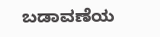ಬಡಾವಣೆಯ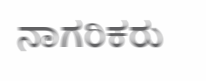ನಾಗರಿಕರು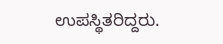ಉಪಸ್ಥಿತರಿದ್ದರು.